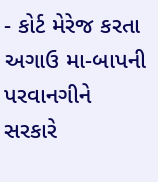- કોર્ટ મેરેજ કરતા અગાઉ મા-બાપની પરવાનગીને સરકારે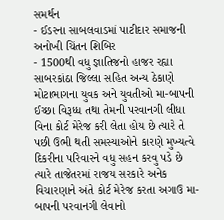સમર્થન
- ઈડરના સાબલવાડમાં પાટીદાર સમાજની અનોખી ચિંતન શિબિર
- 1500થી વધુ જ્ઞાતિજનો હાજર રહ્યા
સાબરકાંઠા જિલ્લા સહિત અન્ય ઠેકાણે મોટાભાગના યુવક અને યુવતીઓ મા-બાપની ઈચ્છા વિરૂધ્ધ તથા તેમની પરવાનગી લીધા વિના કોર્ટ મેરેજ કરી લેતા હોય છે ત્યારે તે પછી ઉભી થતી સમસ્યાઓને કારણે મુખ્યત્વે દિકરીના પરિવારને વધુ સહન કરવુ પડે છે ત્યારે તાજેતરમાં રાજય સરકારે અનેક વિચારણાને અંતે કોર્ટ મેરેજ કરતા અગાઉ મા-બાપની પરવાનગી લેવાનો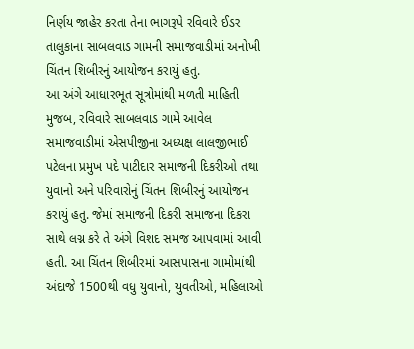નિર્ણય જાહેર કરતા તેના ભાગરૂપે રવિવારે ઈડર તાલુકાના સાબલવાડ ગામની સમાજવાડીમાં અનોખી ચિંતન શિબીરનું આયોજન કરાયું હતુ.
આ અંગે આધારભૂત સૂત્રોમાંથી મળતી માહિતી મુજબ, રવિવારે સાબલવાડ ગામે આવેલ સમાજવાડીમાં એસપીજીના અધ્યક્ષ લાલજીભાઈ પટેલના પ્રમુખ પદે પાટીદાર સમાજની દિકરીઓ તથા યુવાનો અને પરિવારોનું ચિંતન શિબીરનું આયોજન કરાયું હતુ. જેમાં સમાજની દિકરી સમાજના દિકરા સાથે લગ્ન કરે તે અંગે વિશદ સમજ આપવામાં આવી હતી. આ ચિંતન શિબીરમાં આસપાસના ગામોમાંથી અંદાજે 1500થી વધુ યુવાનો, યુવતીઓ, મહિલાઓ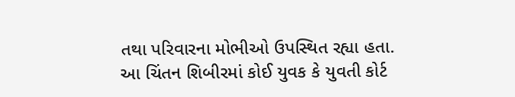તથા પરિવારના મોભીઓ ઉપસ્થિત રહ્યા હતા.
આ ચિંતન શિબીરમાં કોઈ યુવક કે યુવતી કોર્ટ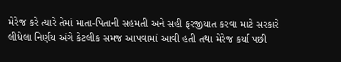મેરેજ કરે ત્યારે તેમાં માતા-પિતાની સહમતી અને સહી ફરજીયાત કરવા માટે સરકારે લીધેલા નિર્ણય અંગે કેટલીક સમજ આપવામાં આવી હતી તથા મેરેજ કર્યા પછી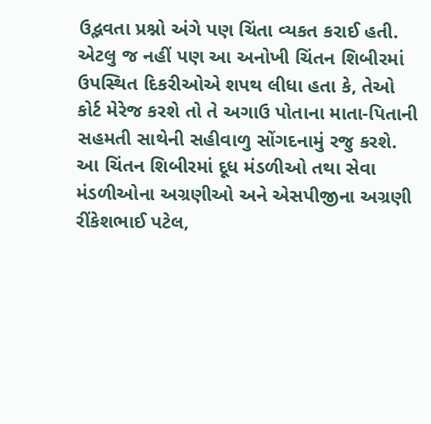ઉદ્ભવતા પ્રશ્નો અંગે પણ ચિંતા વ્યકત કરાઈ હતી. એટલુ જ નહીં પણ આ અનોખી ચિંતન શિબીરમાં ઉપસ્થિત દિકરીઓએ શપથ લીધા હતા કે, તેઓ કોર્ટ મેરેજ કરશે તો તે અગાઉ પોતાના માતા-પિતાની સહમતી સાથેની સહીવાળુ સોંગદનામું રજુ કરશે. આ ચિંતન શિબીરમાં દૂધ મંડળીઓ તથા સેવા મંડળીઓના અગ્રણીઓ અને એસપીજીના અગ્રણી રીંકેશભાઈ પટેલ,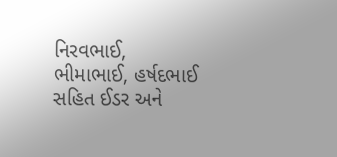નિરવભાઈ, ભીમાભાઈ, હર્ષદભાઈ સહિત ઈડર અને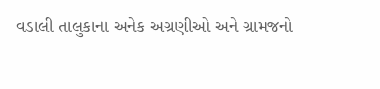વડાલી તાલુકાના અનેક અગ્રણીઓ અને ગ્રામજનો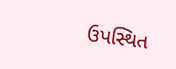ઉપસ્થિત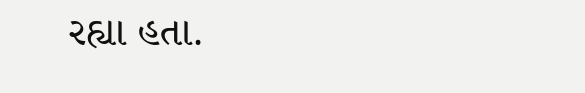રહ્યા હતા.